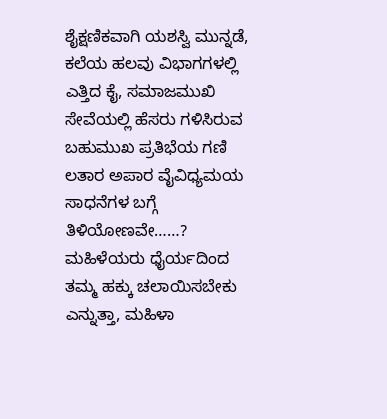ಶೈಕ್ಷಣಿಕವಾಗಿ ಯಶಸ್ವಿ ಮುನ್ನಡೆ, ಕಲೆಯ ಹಲವು ವಿಭಾಗಗಳಲ್ಲಿ ಎತ್ತಿದ ಕೈ, ಸಮಾಜಮುಖಿ ಸೇವೆಯಲ್ಲಿ ಹೆಸರು ಗಳಿಸಿರುವ ಬಹುಮುಖ ಪ್ರತಿಭೆಯ ಗಣಿ ಲತಾರ ಅಪಾರ ವೈವಿಧ್ಯಮಯ ಸಾಧನೆಗಳ ಬಗ್ಗೆ ತಿಳಿಯೋಣವೇ……?
ಮಹಿಳೆಯರು ಧೈರ್ಯದಿಂದ ತಮ್ಮ ಹಕ್ಕು ಚಲಾಯಿಸಬೇಕು ಎನ್ನುತ್ತಾ, ಮಹಿಳಾ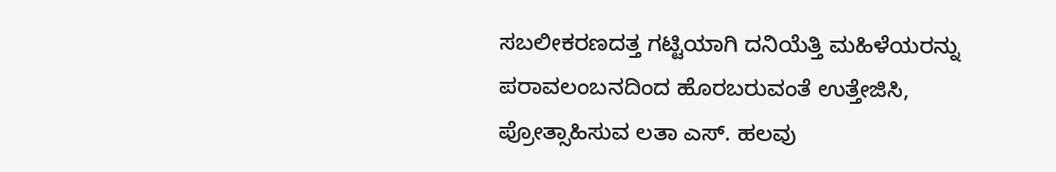ಸಬಲೀಕರಣದತ್ತ ಗಟ್ಟಿಯಾಗಿ ದನಿಯೆತ್ತಿ ಮಹಿಳೆಯರನ್ನು ಪರಾವಲಂಬನದಿಂದ ಹೊರಬರುವಂತೆ ಉತ್ತೇಜಿಸಿ, ಪ್ರೋತ್ಸಾಹಿಸುವ ಲತಾ ಎಸ್. ಹಲವು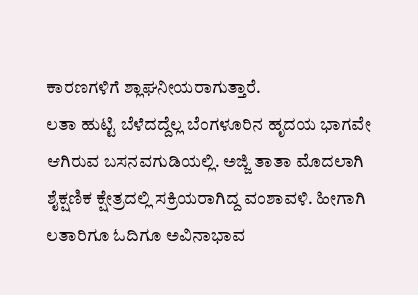ಕಾರಣಗಳಿಗೆ ಶ್ಲಾಘನೀಯರಾಗುತ್ತಾರೆ.
ಲತಾ ಹುಟ್ಟಿ ಬೆಳೆದದ್ದೆಲ್ಲ ಬೆಂಗಳೂರಿನ ಹೃದಯ ಭಾಗವೇ ಆಗಿರುವ ಬಸನವಗುಡಿಯಲ್ಲಿ. ಅಜ್ಜಿ ತಾತಾ ಮೊದಲಾಗಿ ಶೈಕ್ಷಣಿಕ ಕ್ಷೇತ್ರದಲ್ಲಿ ಸಕ್ರಿಯರಾಗಿದ್ದ ವಂಶಾವಳಿ. ಹೀಗಾಗಿ ಲತಾರಿಗೂ ಓದಿಗೂ ಅವಿನಾಭಾವ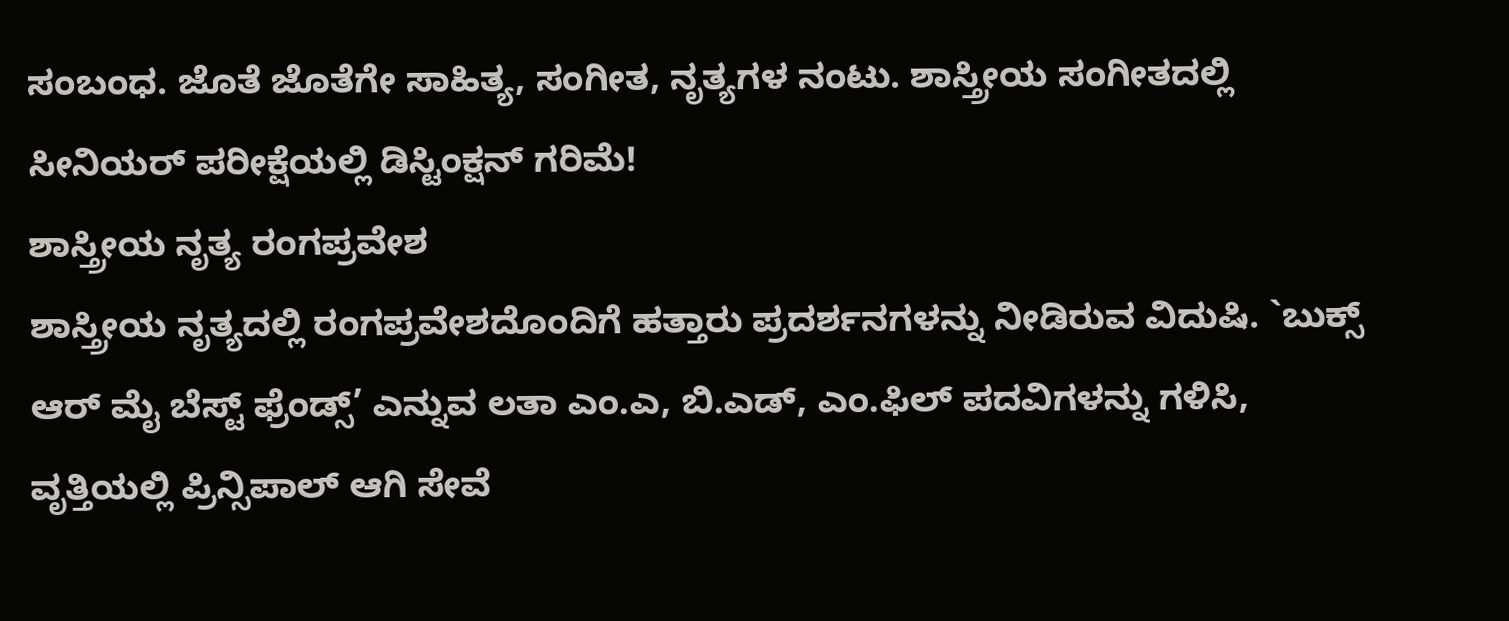ಸಂಬಂಧ. ಜೊತೆ ಜೊತೆಗೇ ಸಾಹಿತ್ಯ, ಸಂಗೀತ, ನೃತ್ಯಗಳ ನಂಟು. ಶಾಸ್ತ್ರೀಯ ಸಂಗೀತದಲ್ಲಿ ಸೀನಿಯರ್ ಪರೀಕ್ಷೆಯಲ್ಲಿ ಡಿಸ್ಟಿಂಕ್ಷನ್ ಗರಿಮೆ!
ಶಾಸ್ತ್ರೀಯ ನೃತ್ಯ ರಂಗಪ್ರವೇಶ
ಶಾಸ್ತ್ರೀಯ ನೃತ್ಯದಲ್ಲಿ ರಂಗಪ್ರವೇಶದೊಂದಿಗೆ ಹತ್ತಾರು ಪ್ರದರ್ಶನಗಳನ್ನು ನೀಡಿರುವ ವಿದುಷಿ. `ಬುಕ್ಸ್ ಆರ್ ಮೈ ಬೆಸ್ಟ್ ಫ್ರೆಂಡ್ಸ್’ ಎನ್ನುವ ಲತಾ ಎಂ.ಎ, ಬಿ.ಎಡ್, ಎಂ.ಫಿಲ್ ಪದವಿಗಳನ್ನು ಗಳಿಸಿ, ವೃತ್ತಿಯಲ್ಲಿ ಪ್ರಿನ್ಸಿಪಾಲ್ ಆಗಿ ಸೇವೆ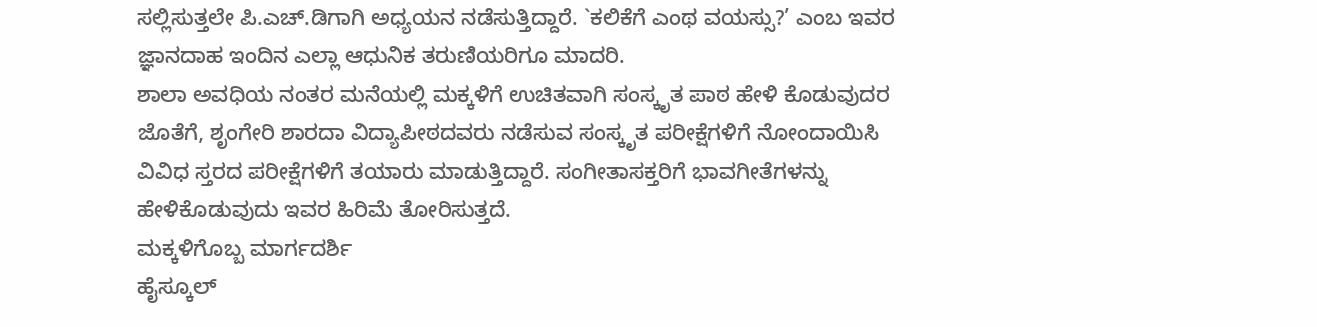ಸಲ್ಲಿಸುತ್ತಲೇ ಪಿ.ಎಚ್.ಡಿಗಾಗಿ ಅಧ್ಯಯನ ನಡೆಸುತ್ತಿದ್ದಾರೆ. `ಕಲಿಕೆಗೆ ಎಂಥ ವಯಸ್ಸು?’ ಎಂಬ ಇವರ ಜ್ಞಾನದಾಹ ಇಂದಿನ ಎಲ್ಲಾ ಆಧುನಿಕ ತರುಣಿಯರಿಗೂ ಮಾದರಿ.
ಶಾಲಾ ಅವಧಿಯ ನಂತರ ಮನೆಯಲ್ಲಿ ಮಕ್ಕಳಿಗೆ ಉಚಿತವಾಗಿ ಸಂಸ್ಕೃತ ಪಾಠ ಹೇಳಿ ಕೊಡುವುದರ ಜೊತೆಗೆ, ಶೃಂಗೇರಿ ಶಾರದಾ ವಿದ್ಯಾಪೀಠದವರು ನಡೆಸುವ ಸಂಸ್ಕೃತ ಪರೀಕ್ಷೆಗಳಿಗೆ ನೋಂದಾಯಿಸಿ ವಿವಿಧ ಸ್ತರದ ಪರೀಕ್ಷೆಗಳಿಗೆ ತಯಾರು ಮಾಡುತ್ತಿದ್ದಾರೆ. ಸಂಗೀತಾಸಕ್ತರಿಗೆ ಭಾವಗೀತೆಗಳನ್ನು ಹೇಳಿಕೊಡುವುದು ಇವರ ಹಿರಿಮೆ ತೋರಿಸುತ್ತದೆ.
ಮಕ್ಕಳಿಗೊಬ್ಬ ಮಾರ್ಗದರ್ಶಿ
ಹೈಸ್ಕೂಲ್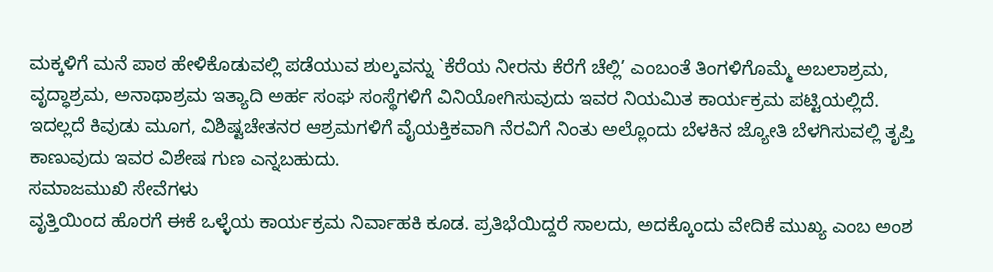ಮಕ್ಕಳಿಗೆ ಮನೆ ಪಾಠ ಹೇಳಿಕೊಡುವಲ್ಲಿ ಪಡೆಯುವ ಶುಲ್ಕವನ್ನು `ಕೆರೆಯ ನೀರನು ಕೆರೆಗೆ ಚೆಲ್ಲಿ’ ಎಂಬಂತೆ ತಿಂಗಳಿಗೊಮ್ಮೆ ಅಬಲಾಶ್ರಮ, ವೃದ್ಧಾಶ್ರಮ, ಅನಾಥಾಶ್ರಮ ಇತ್ಯಾದಿ ಅರ್ಹ ಸಂಘ ಸಂಸ್ಥೆಗಳಿಗೆ ವಿನಿಯೋಗಿಸುವುದು ಇವರ ನಿಯಮಿತ ಕಾರ್ಯಕ್ರಮ ಪಟ್ಟಿಯಲ್ಲಿದೆ.
ಇದಲ್ಲದೆ ಕಿವುಡು ಮೂಗ, ವಿಶಿಷ್ಟಚೇತನರ ಆಶ್ರಮಗಳಿಗೆ ವೈಯಕ್ತಿಕವಾಗಿ ನೆರವಿಗೆ ನಿಂತು ಅಲ್ಲೊಂದು ಬೆಳಕಿನ ಜ್ಯೋತಿ ಬೆಳಗಿಸುವಲ್ಲಿ ತೃಪ್ತಿ ಕಾಣುವುದು ಇವರ ವಿಶೇಷ ಗುಣ ಎನ್ನಬಹುದು.
ಸಮಾಜಮುಖಿ ಸೇವೆಗಳು
ವೃತ್ತಿಯಿಂದ ಹೊರಗೆ ಈಕೆ ಒಳ್ಳೆಯ ಕಾರ್ಯಕ್ರಮ ನಿರ್ವಾಹಕಿ ಕೂಡ. ಪ್ರತಿಭೆಯಿದ್ದರೆ ಸಾಲದು, ಅದಕ್ಕೊಂದು ವೇದಿಕೆ ಮುಖ್ಯ ಎಂಬ ಅಂಶ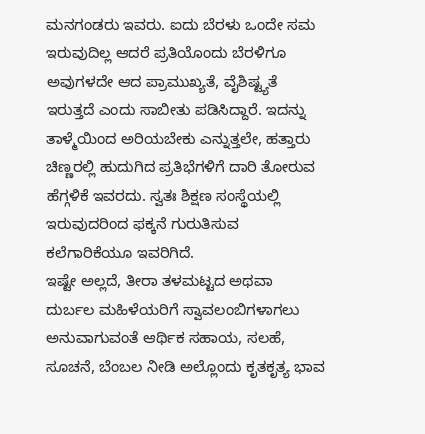ಮನಗಂಡರು ಇವರು. ಐದು ಬೆರಳು ಒಂದೇ ಸಮ ಇರುವುದಿಲ್ಲ ಆದರೆ ಪ್ರತಿಯೊಂದು ಬೆರಳಿಗೂ ಅವುಗಳದೇ ಆದ ಪ್ರಾಮುಖ್ಯತೆ, ವೈಶಿಷ್ಟ್ಯತೆ ಇರುತ್ತದೆ ಎಂದು ಸಾಬೀತು ಪಡಿಸಿದ್ದಾರೆ. ಇದನ್ನು ತಾಳ್ಮೆಯಿಂದ ಅರಿಯಬೇಕು ಎನ್ನುತ್ತಲೇ, ಹತ್ತಾರು ಚಿಣ್ಣರಲ್ಲಿ ಹುದುಗಿದ ಪ್ರತಿಭೆಗಳಿಗೆ ದಾರಿ ತೋರುವ ಹೆಗ್ಗಳಿಕೆ ಇವರದು. ಸ್ವತಃ ಶಿಕ್ಷಣ ಸಂಸ್ಥೆಯಲ್ಲಿ ಇರುವುದರಿಂದ ಫಕ್ಕನೆ ಗುರುತಿಸುವ ಕಲೆಗಾರಿಕೆಯೂ ಇವರಿಗಿದೆ.
ಇಷ್ಟೇ ಅಲ್ಲದೆ, ತೀರಾ ತಳಮಟ್ಟದ ಅಥವಾ ದುರ್ಬಲ ಮಹಿಳೆಯರಿಗೆ ಸ್ವಾವಲಂಬಿಗಳಾಗಲು ಅನುವಾಗುವಂತೆ ಆರ್ಥಿಕ ಸಹಾಯ, ಸಲಹೆ, ಸೂಚನೆ, ಬೆಂಬಲ ನೀಡಿ ಅಲ್ಲೊಂದು ಕೃತಕೃತ್ಯ ಭಾವ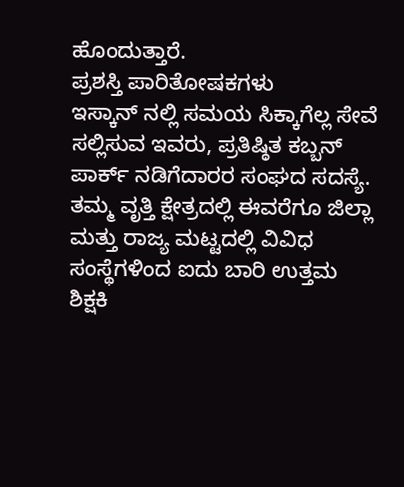ಹೊಂದುತ್ತಾರೆ.
ಪ್ರಶಸ್ತಿ ಪಾರಿತೋಷಕಗಳು
ಇಸ್ಕಾನ್ ನಲ್ಲಿ ಸಮಯ ಸಿಕ್ಕಾಗೆಲ್ಲ ಸೇವೆ ಸಲ್ಲಿಸುವ ಇವರು, ಪ್ರತಿಷ್ಠಿತ ಕಬ್ಬನ್ ಪಾರ್ಕ್ ನಡಿಗೆದಾರರ ಸಂಘದ ಸದಸ್ಯೆ. ತಮ್ಮ ವೃತ್ತಿ ಕ್ಷೇತ್ರದಲ್ಲಿ ಈವರೆಗೂ ಜಿಲ್ಲಾ ಮತ್ತು ರಾಜ್ಯ ಮಟ್ಟದಲ್ಲಿ ವಿವಿಧ ಸಂಸ್ಥೆಗಳಿಂದ ಐದು ಬಾರಿ ಉತ್ತಮ ಶಿಕ್ಷಕಿ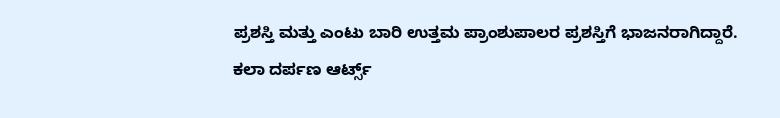ಪ್ರಶಸ್ತಿ ಮತ್ತು ಎಂಟು ಬಾರಿ ಉತ್ತಮ ಪ್ರಾಂಶುಪಾಲರ ಪ್ರಶಸ್ತಿಗೆ ಭಾಜನರಾಗಿದ್ದಾರೆ.
ಕಲಾ ದರ್ಪಣ ಆರ್ಟ್ಸ್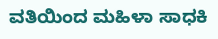ವತಿಯಿಂದ ಮಹಿಳಾ ಸಾಧಕಿ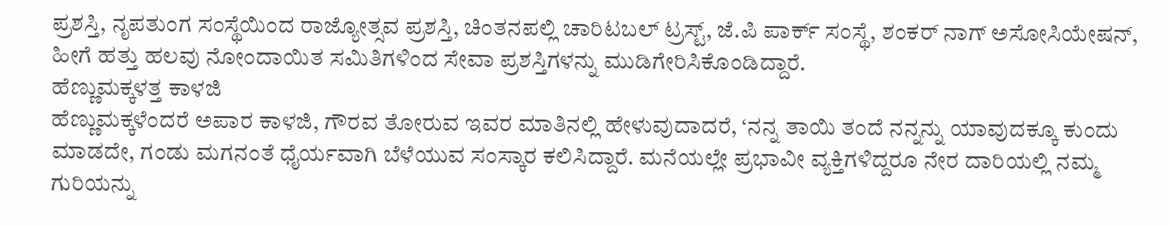ಪ್ರಶಸ್ತಿ, ನೃಪತುಂಗ ಸಂಸ್ಥೆಯಿಂದ ರಾಜ್ಯೋತ್ಸವ ಪ್ರಶಸ್ತಿ, ಚಿಂತನಪಲ್ಲಿ ಚಾರಿಟಬಲ್ ಟ್ರಸ್ಟ್, ಜೆ.ಪಿ ಪಾರ್ಕ್ ಸಂಸ್ಥೆ, ಶಂಕರ್ ನಾಗ್ ಅಸೋಸಿಯೇಷನ್, ಹೀಗೆ ಹತ್ತು ಹಲವು ನೋಂದಾಯಿತ ಸಮಿತಿಗಳಿಂದ ಸೇವಾ ಪ್ರಶಸ್ತಿಗಳನ್ನು ಮುಡಿಗೇರಿಸಿಕೊಂಡಿದ್ದಾರೆ.
ಹೆಣ್ಣುಮಕ್ಕಳತ್ತ ಕಾಳಜಿ
ಹೆಣ್ಣುಮಕ್ಕಳೆಂದರೆ ಅಪಾರ ಕಾಳಜಿ, ಗೌರವ ತೋರುವ ಇವರ ಮಾತಿನಲ್ಲಿ ಹೇಳುವುದಾದರೆ, ‘ನನ್ನ ತಾಯಿ ತಂದೆ ನನ್ನನ್ನು ಯಾವುದಕ್ಕೂ ಕುಂದು ಮಾಡದೇ, ಗಂಡು ಮಗನಂತೆ ಧೈರ್ಯವಾಗಿ ಬೆಳೆಯುವ ಸಂಸ್ಕಾರ ಕಲಿಸಿದ್ದಾರೆ. ಮನೆಯಲ್ಲೇ ಪ್ರಭಾವೀ ವ್ಯಕ್ತಿಗಳಿದ್ದರೂ ನೇರ ದಾರಿಯಲ್ಲಿ ನಮ್ಮ ಗುರಿಯನ್ನು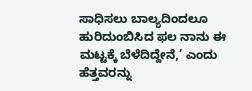ಸಾಧಿಸಲು ಬಾಲ್ಯದಿಂದಲೂ ಹುರಿದುಂಬಿಸಿದ ಫಲ ನಾನು ಈ ಮಟ್ಟಕ್ಕೆ ಬೆಳೆದಿದ್ದೇನೆ,’ ಎಂದು ಹೆತ್ತವರನ್ನು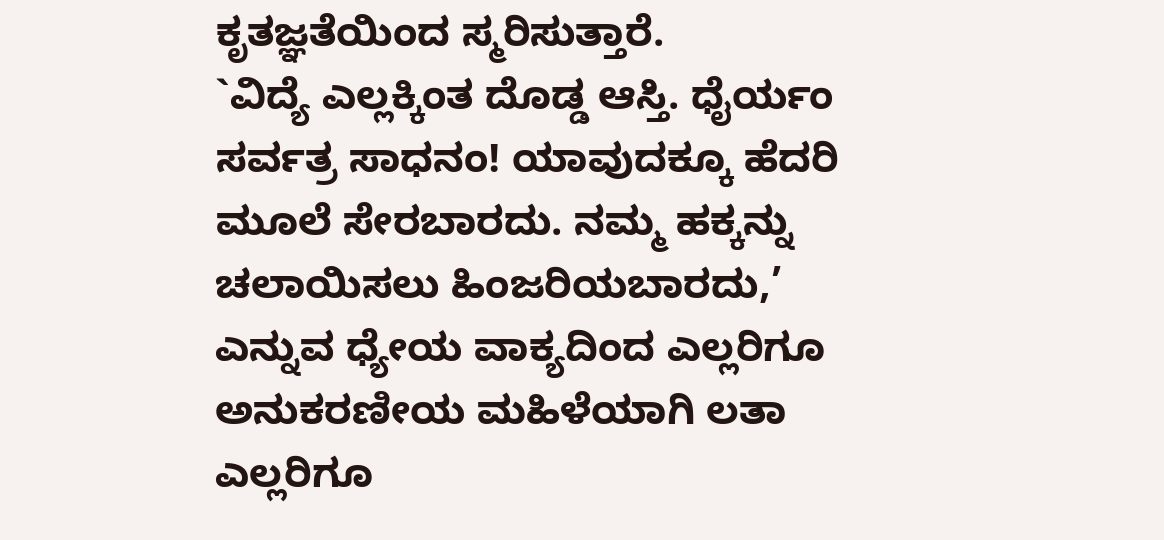ಕೃತಜ್ಞತೆಯಿಂದ ಸ್ಮರಿಸುತ್ತಾರೆ.
`ವಿದ್ಯೆ ಎಲ್ಲಕ್ಕಿಂತ ದೊಡ್ಡ ಆಸ್ತಿ. ಧೈರ್ಯಂ ಸರ್ವತ್ರ ಸಾಧನಂ! ಯಾವುದಕ್ಕೂ ಹೆದರಿ ಮೂಲೆ ಸೇರಬಾರದು. ನಮ್ಮ ಹಕ್ಕನ್ನು ಚಲಾಯಿಸಲು ಹಿಂಜರಿಯಬಾರದು,’ ಎನ್ನುವ ಧ್ಯೇಯ ವಾಕ್ಯದಿಂದ ಎಲ್ಲರಿಗೂ ಅನುಕರಣೀಯ ಮಹಿಳೆಯಾಗಿ ಲತಾ ಎಲ್ಲರಿಗೂ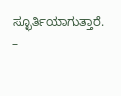ಸ್ಛೂರ್ತಿಯಾಗುತ್ತಾರೆ.
–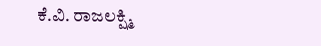ಕೆ.ವಿ. ರಾಜಲಕ್ಷ್ಮಿ